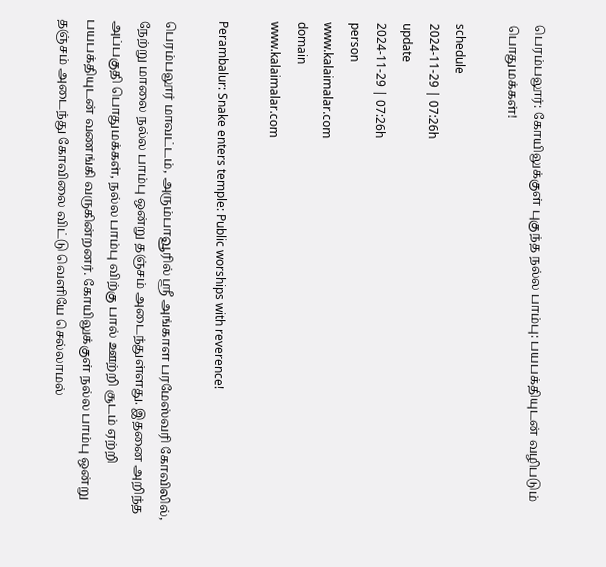பெரம்பலூர்: கோயிலுக்குள் புகுந்த நல்ல பாம்பு: பயபக்தியுடன் வழிபடும் பொதுமக்கள்!

schedule
2024-11-29 | 07:26h
update
2024-11-29 | 07:26h
person
www.kalaimalar.com
domain
www.kalaimalar.com

Perambalur: Snake enters temple: Public worships with reverence!

பெரம்பலூர் மாவட்டம், அரும்பாவூரில் ஸ்ரீ அங்காள பரமேஸ்வரி கோவிலில், நேற்று மாலை நல்ல பாம்பு ஒன்று தஞ்சம் அடைந்துள்ளது. இதனை அறிந்த அப்பகுதி பொதுமக்கள், நல்ல பாம்பு விற்கு பால் ஊற்றி சூடம் ஏற்றி பயபக்தியுடன் வணங்கி வருகின்றனர். கோயிலுக்குள் நல்ல பாம்பு ஒன்று தஞ்சம் அடைந்து கோவிலை விட்டு வெளியே செல்லாமல்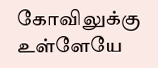கோவிலுக்கு உள்ளேயே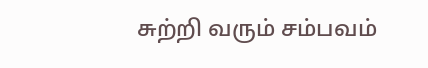சுற்றி வரும் சம்பவம்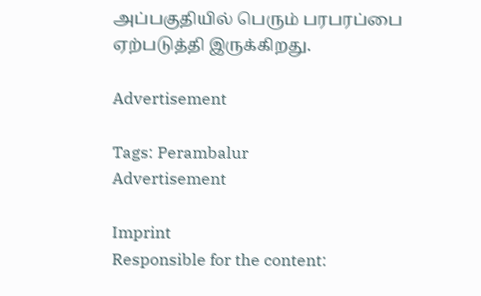அப்பகுதியில் பெரும் பரபரப்பை ஏற்படுத்தி இருக்கிறது.

Advertisement

Tags: Perambalur
Advertisement

Imprint
Responsible for the content: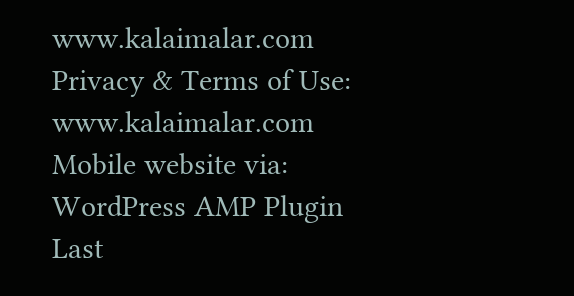www.kalaimalar.com
Privacy & Terms of Use:
www.kalaimalar.com
Mobile website via:
WordPress AMP Plugin
Last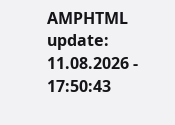AMPHTML update:
11.08.2026 - 17:50:43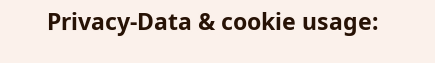Privacy-Data & cookie usage: